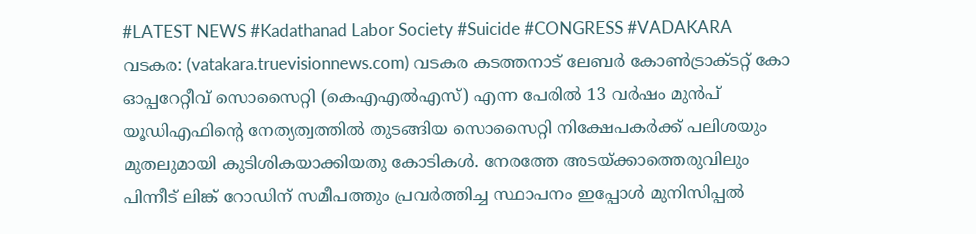#LATEST NEWS #Kadathanad Labor Society #Suicide #CONGRESS #VADAKARA
വടകര: (vatakara.truevisionnews.com) വടകര കടത്തനാട് ലേബർ കോൺട്രാക്ടറ്റ് കോ ഓപ്പറേറ്റീവ് സൊസൈറ്റി (കെഎഎൽഎസ്) എന്ന പേരിൽ 13 വർഷം മുൻപ് യൂഡിഎഫിന്റെ നേത്യത്വത്തിൽ തുടങ്ങിയ സൊസൈറ്റി നിക്ഷേപകർക്ക് പലിശയും മുതലുമായി കുടിശികയാക്കിയതു കോടികൾ. നേരത്തേ അടയ്ക്കാത്തെരുവിലും പിന്നീട് ലിങ്ക് റോഡിന് സമീപത്തും പ്രവർത്തിച്ച സ്ഥാപനം ഇപ്പോൾ മുനിസിപ്പൽ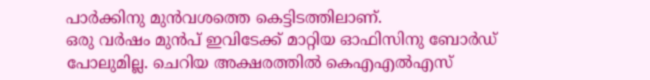പാർക്കിനു മുൻവശത്തെ കെട്ടിടത്തിലാണ്.
ഒരു വർഷം മുൻപ് ഇവിടേക്ക് മാറ്റിയ ഓഫിസിനു ബോർഡ് പോലുമില്ല. ചെറിയ അക്ഷരത്തിൽ കെഎഎൽഎസ്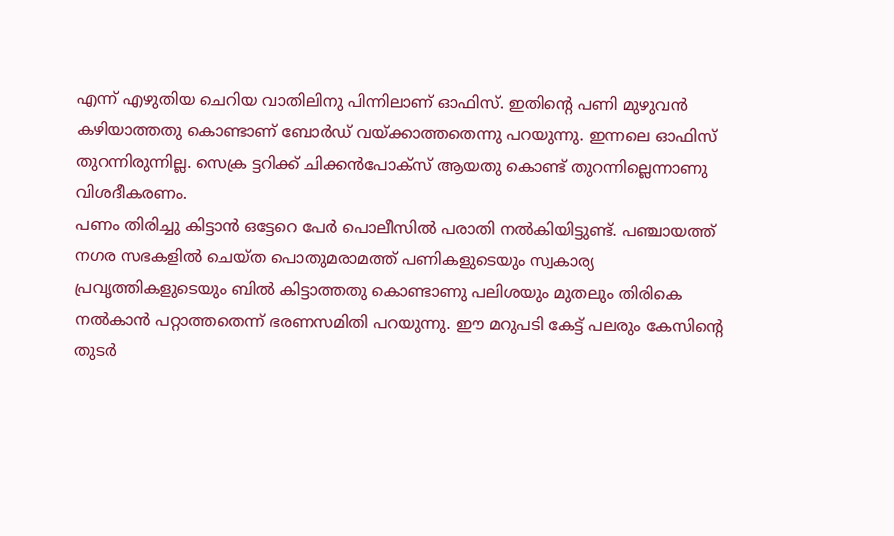എന്ന് എഴുതിയ ചെറിയ വാതിലിനു പിന്നിലാണ് ഓഫിസ്. ഇതിന്റെ പണി മുഴുവൻ കഴിയാത്തതു കൊണ്ടാണ് ബോർഡ് വയ്ക്കാത്തതെന്നു പറയുന്നു. ഇന്നലെ ഓഫിസ് തുറന്നിരുന്നില്ല. സെക്ര ട്ടറിക്ക് ചിക്കൻപോക്സ് ആയതു കൊണ്ട് തുറന്നില്ലെന്നാണു വിശദീകരണം.
പണം തിരിച്ചു കിട്ടാൻ ഒട്ടേറെ പേർ പൊലീസിൽ പരാതി നൽകിയിട്ടുണ്ട്. പഞ്ചായത്ത് നഗര സഭകളിൽ ചെയ്ത പൊതുമരാമത്ത് പണികളുടെയും സ്വകാര്യ പ്രവൃത്തികളുടെയും ബിൽ കിട്ടാത്തതു കൊണ്ടാണു പലിശയും മുതലും തിരികെ നൽകാൻ പറ്റാത്തതെന്ന് ഭരണസമിതി പറയുന്നു. ഈ മറുപടി കേട്ട് പലരും കേസിന്റെ തുടർ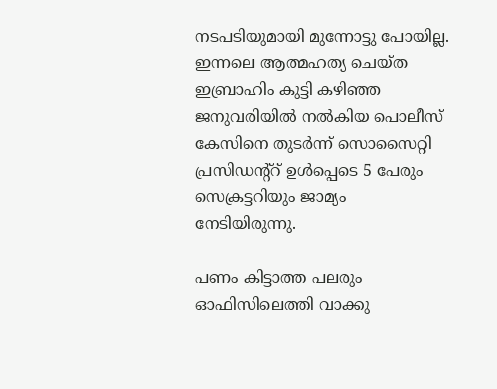നടപടിയുമായി മുന്നോട്ടു പോയില്ല.
ഇന്നലെ ആത്മഹത്യ ചെയ്ത ഇബ്രാഹിം കുട്ടി കഴിഞ്ഞ ജനുവരിയിൽ നൽകിയ പൊലീസ് കേസിനെ തുടർന്ന് സൊസൈറ്റി പ്രസിഡന്റ്റ് ഉൾപ്പെടെ 5 പേരും സെക്രട്ടറിയും ജാമ്യം നേടിയിരുന്നു.

പണം കിട്ടാത്ത പലരും ഓഫിസിലെത്തി വാക്കു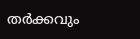തർക്കവും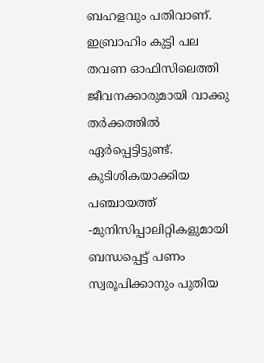ബഹളവും പതിവാണ്. ഇബ്രാഹിം കുട്ടി പല തവണ ഓഫിസിലെത്തി ജീവനക്കാരുമായി വാക്കു തർക്കത്തിൽ ഏർപ്പെട്ടിട്ടുണ്ട്. കുടിശികയാക്കിയ പഞ്ചായത്ത് -മുനിസിപ്പാലിറ്റികളുമായി ബന്ധപ്പെട്ട് പണം സ്വരൂപിക്കാനും പുതിയ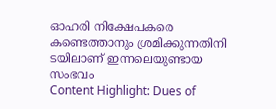ഓഹരി നിക്ഷേപകരെ കണ്ടെത്താനും ശ്രമിക്കുന്നതിനി ടയിലാണ് ഇന്നലെയുണ്ടായ സംഭവം
Content Highlight: Dues of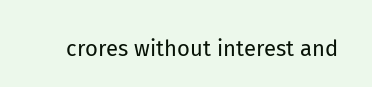crores without interest and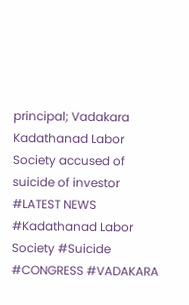principal; Vadakara Kadathanad Labor Society accused of suicide of investor
#LATEST NEWS #Kadathanad Labor Society #Suicide #CONGRESS #VADAKARA